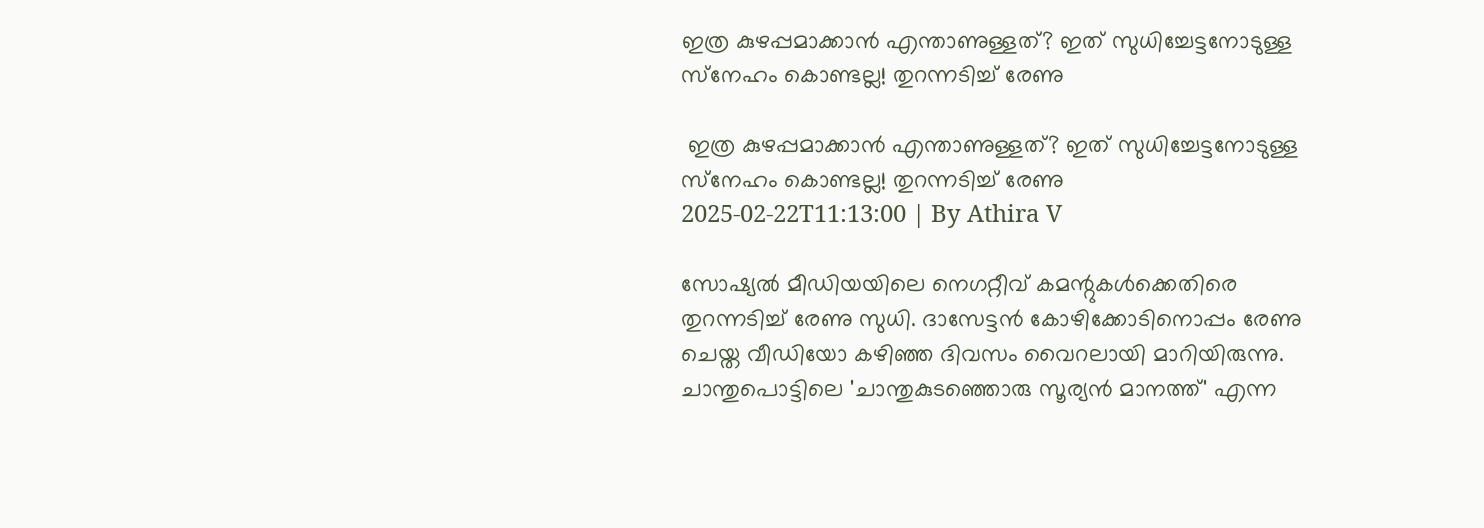ഇത്ര കുഴപ്പമാക്കാന്‍ എന്താണുള്ളത്? ഇത് സുധിച്ചേട്ടനോടുള്ള സ്‌നേഹം കൊണ്ടല്ല! തുറന്നടിച്ച് രേണു

 ഇത്ര കുഴപ്പമാക്കാന്‍ എന്താണുള്ളത്? ഇത് സുധിച്ചേട്ടനോടുള്ള സ്‌നേഹം കൊണ്ടല്ല! തുറന്നടിച്ച് രേണു
2025-02-22T11:13:00 | By Athira V

സോഷ്യല്‍ മീഡിയയിലെ നെഗറ്റീവ് കമന്റുകള്‍ക്കെതിരെ തുറന്നടിച്ച് രേണു സുധി. ദാസേട്ടന്‍ കോഴിക്കോടിനൊപ്പം രേണു ചെയ്ത വീഡിയോ കഴിഞ്ഞ ദിവസം വൈറലായി മാറിയിരുന്നു. ചാന്തുപൊട്ടിലെ 'ചാന്തുകുടഞ്ഞൊരു സൂര്യന്‍ മാനത്ത്' എന്ന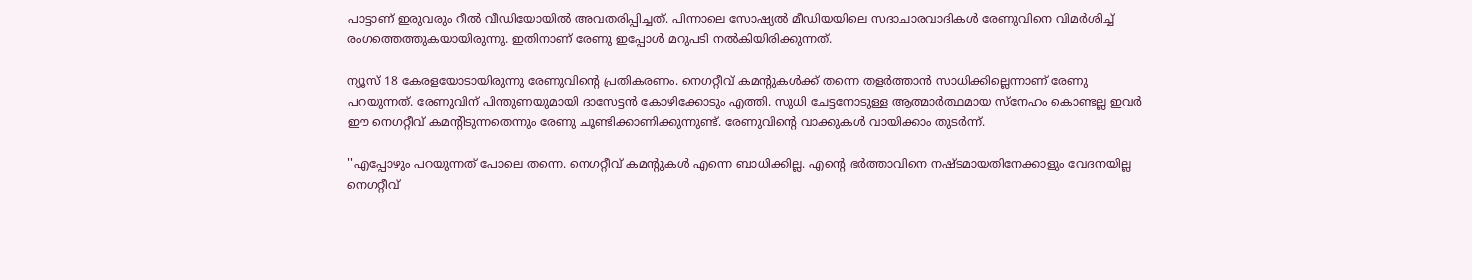പാട്ടാണ് ഇരുവരും റീല്‍ വീഡിയോയില്‍ അവതരിപ്പിച്ചത്. പിന്നാലെ സോഷ്യല്‍ മീഡിയയിലെ സദാചാരവാദികള്‍ രേണുവിനെ വിമര്‍ശിച്ച് രംഗത്തെത്തുകയായിരുന്നു. ഇതിനാണ് രേണു ഇപ്പോള്‍ മറുപടി നല്‍കിയിരിക്കുന്നത്.

ന്യൂസ് 18 കേരളയോടായിരുന്നു രേണുവിന്റെ പ്രതികരണം. നെഗറ്റീവ് കമന്റുകള്‍ക്ക് തന്നെ തളര്‍ത്താന്‍ സാധിക്കില്ലെന്നാണ് രേണു പറയുന്നത്. രേണുവിന് പിന്തുണയുമായി ദാസേട്ടന്‍ കോഴിക്കോടും എത്തി. സുധി ചേട്ടനോടുള്ള ആത്മാര്‍ത്ഥമായ സ്‌നേഹം കൊണ്ടല്ല ഇവര്‍ ഈ നെഗറ്റീവ് കമന്റിടുന്നതെന്നും രേണു ചൂണ്ടിക്കാണിക്കുന്നുണ്ട്. രേണുവിന്റെ വാക്കുകള്‍ വായിക്കാം തുടര്‍ന്ന്.

''എപ്പോഴും പറയുന്നത് പോലെ തന്നെ. നെഗറ്റീവ് കമന്റുകള്‍ എന്നെ ബാധിക്കില്ല. എന്റെ ഭര്‍ത്താവിനെ നഷ്ടമായതിനേക്കാളും വേദനയില്ല നെഗറ്റീവ്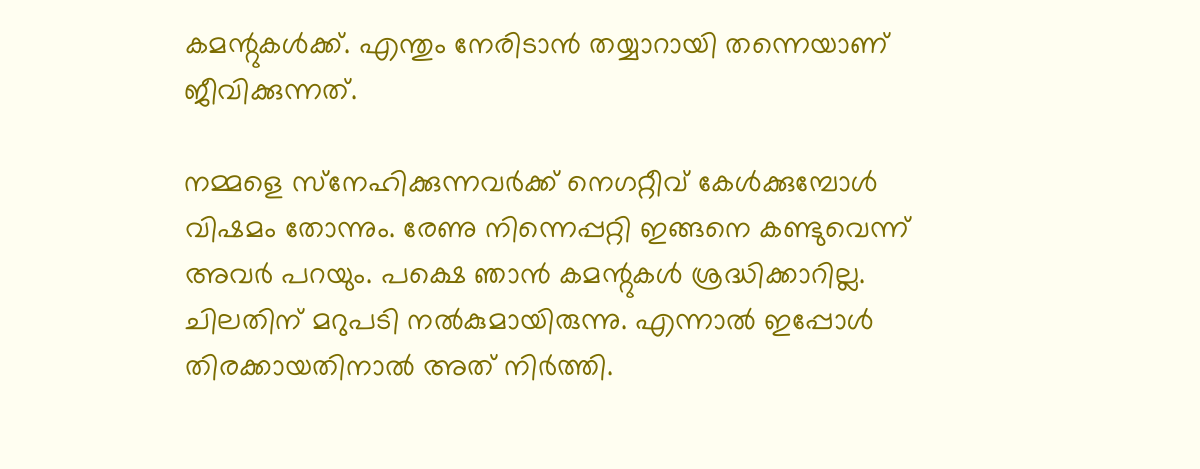കമന്റുകള്‍ക്ക്. എന്തും നേരിടാന്‍ തയ്യാറായി തന്നെയാണ് ജീവിക്കുന്നത്.

നമ്മളെ സ്‌നേഹിക്കുന്നവര്‍ക്ക് നെഗറ്റീവ് കേള്‍ക്കുമ്പോള്‍ വിഷമം തോന്നും. രേണു നിന്നെപ്പറ്റി ഇങ്ങനെ കണ്ടുവെന്ന് അവര്‍ പറയും. പക്ഷെ ഞാന്‍ കമന്റുകള്‍ ശ്രദ്ധിക്കാറില്ല. ചിലതിന് മറുപടി നല്‍കുമായിരുന്നു. എന്നാല്‍ ഇപ്പോള്‍ തിരക്കായതിനാല്‍ അത് നിര്‍ത്തി.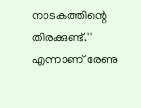നാടകത്തിന്റെ തിരക്കുണ്ട്.'' എന്നാണ് രേണു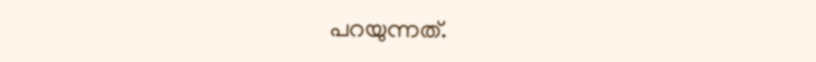പറയുന്നത്.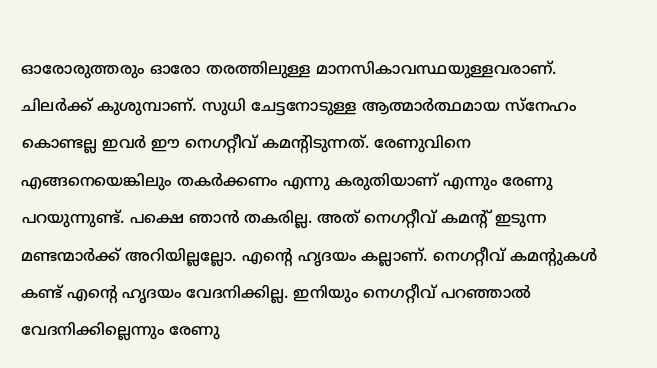ഓരോരുത്തരും ഓരോ തരത്തിലുള്ള മാനസികാവസ്ഥയുള്ളവരാണ്. ചിലര്‍ക്ക് കുശുമ്പാണ്. സുധി ചേട്ടനോടുള്ള ആത്മാര്‍ത്ഥമായ സ്‌നേഹം കൊണ്ടല്ല ഇവര്‍ ഈ നെഗറ്റീവ് കമന്റിടുന്നത്. രേണുവിനെ എങ്ങനെയെങ്കിലും തകര്‍ക്കണം എന്നു കരുതിയാണ് എന്നും രേണു പറയുന്നുണ്ട്. പക്ഷെ ഞാന്‍ തകരില്ല. അത് നെഗറ്റീവ് കമന്റ് ഇടുന്ന മണ്ടന്മാര്‍ക്ക് അറിയില്ലല്ലോ. എന്റെ ഹൃദയം കല്ലാണ്. നെഗറ്റീവ് കമന്റുകള്‍ കണ്ട് എന്റെ ഹൃദയം വേദനിക്കില്ല. ഇനിയും നെഗറ്റീവ് പറഞ്ഞാല്‍ വേദനിക്കില്ലെന്നും രേണു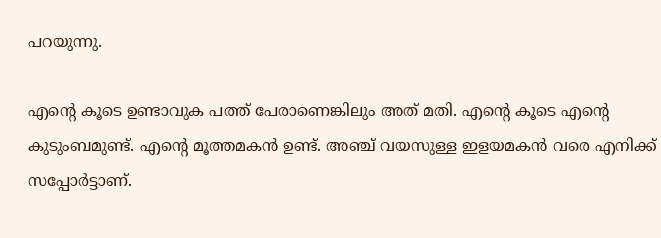പറയുന്നു.

എന്റെ കൂടെ ഉണ്ടാവുക പത്ത് പേരാണെങ്കിലും അത് മതി. എന്റെ കൂടെ എന്റെ കുടുംബമുണ്ട്. എന്റെ മൂത്തമകന്‍ ഉണ്ട്. അഞ്ച് വയസുള്ള ഇളയമകന്‍ വരെ എനിക്ക് സപ്പോര്‍ട്ടാണ്.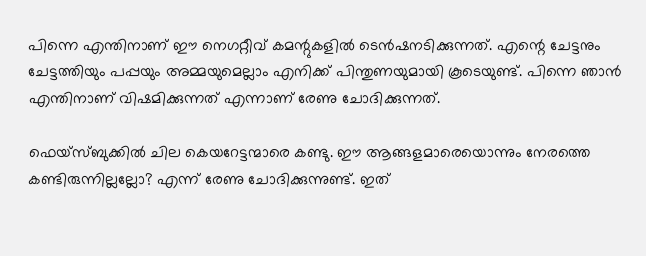പിന്നെ എന്തിനാണ് ഈ നെഗറ്റീവ് കമന്റുകളില്‍ ടെന്‍ഷനടിക്കുന്നത്. എന്റെ ചേട്ടനും ചേട്ടത്തിയും പപ്പയും അമ്മയുമെല്ലാം എനിക്ക് പിന്തുണയുമായി കൂടെയുണ്ട്. പിന്നെ ഞാന്‍ എന്തിനാണ് വിഷമിക്കുന്നത് എന്നാണ് രേണു ചോദിക്കുന്നത്.

ഫെയ്‌സ്ബുക്കില്‍ ചില കെയറേട്ടന്മാരെ കണ്ടു. ഈ ആങ്ങളമാരെയൊന്നും നേരത്തെ കണ്ടിരുന്നില്ലല്ലോ? എന്ന് രേണു ചോദിക്കുന്നുണ്ട്. ഇത്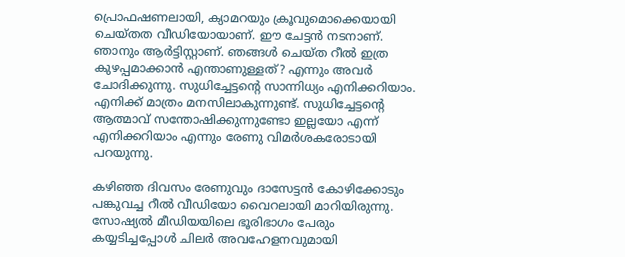പ്രൊഫഷണലായി, ക്യാമറയും ക്രൂവുമൊക്കെയായി ചെയ്തത വീഡിയോയാണ്. ഈ ചേട്ടന്‍ നടനാണ്. ഞാനും ആര്‍ട്ടിസ്റ്റാണ്. ഞങ്ങള്‍ ചെയ്ത റീല്‍ ഇത്ര കുഴപ്പമാക്കാന്‍ എന്താണുള്ളത്? എന്നും അവര്‍ ചോദിക്കുന്നു. സുധിച്ചേട്ടന്റെ സാന്നിധ്യം എനിക്കറിയാം. എനിക്ക് മാത്രം മനസിലാകുന്നുണ്ട്. സുധിച്ചേട്ടന്റെ ആത്മാവ് സന്തോഷിക്കുന്നുണ്ടോ ഇല്ലയോ എന്ന് എനിക്കറിയാം എന്നും രേണു വിമര്‍ശകരോടായി പറയുന്നു.

കഴിഞ്ഞ ദിവസം രേണുവും ദാസേട്ടന്‍ കോഴിക്കോടും പങ്കുവച്ച റീല്‍ വീഡിയോ വൈറലായി മാറിയിരുന്നു. സോഷ്യല്‍ മീഡിയയിലെ ഭൂരിഭാഗം പേരും കയ്യടിച്ചപ്പോള്‍ ചിലര്‍ അവഹേളനവുമായി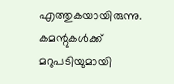എത്തുകയായിരുന്നു. കമന്റുകള്‍ക്ക് മറുപടിയുമായി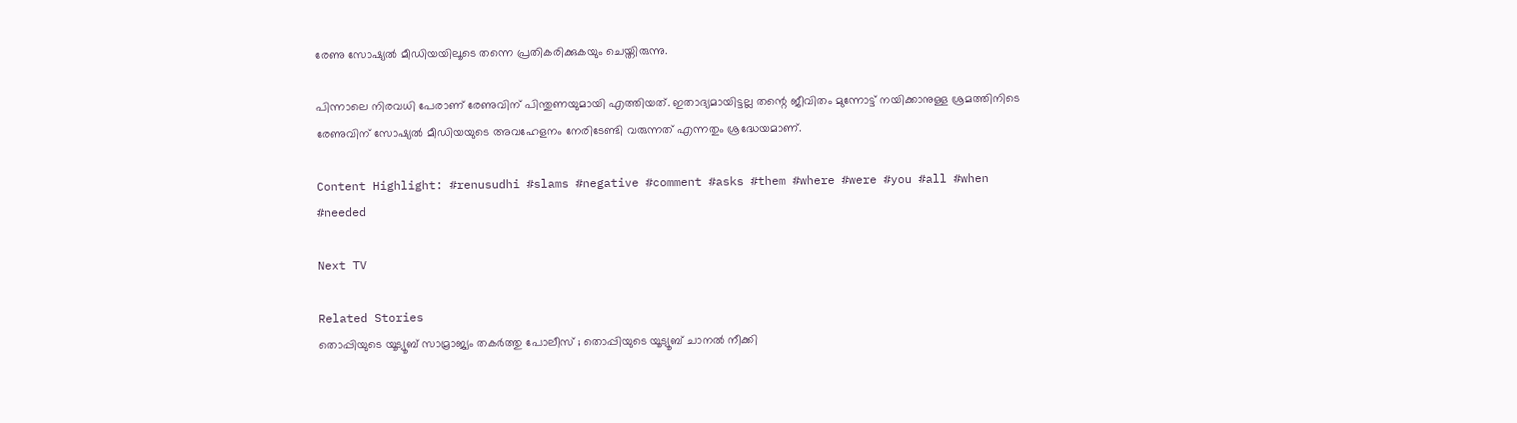രേണു സോഷ്യല്‍ മീഡിയയിലൂടെ തന്നെ പ്രതികരിക്കുകയും ചെയ്തിരുന്നു.

പിന്നാലെ നിരവധി പേരാണ് രേണുവിന് പിന്തുണയുമായി എത്തിയത്. ഇതാദ്യമായിട്ടല്ല തന്റെ ജീവിതം മുന്നോട്ട് നയിക്കാനുള്ള ശ്രമത്തിനിടെ രേണുവിന് സോഷ്യല്‍ മീഡിയയുടെ അവഹേളനം നേരിടേണ്ടി വരുന്നത് എന്നതും ശ്രദ്ധേയമാണ്.

Content Highlight: #renusudhi #slams #negative #comment #asks #them #where #were #you #all #when #needed

Next TV

Related Stories
തൊപ്പിയുടെ യൂട്യൂബ് സാമ്രാജ്യം തകർത്തു പോലീസ് ; തൊപ്പിയുടെ യൂട്യൂബ് ചാനല്‍ നീക്കി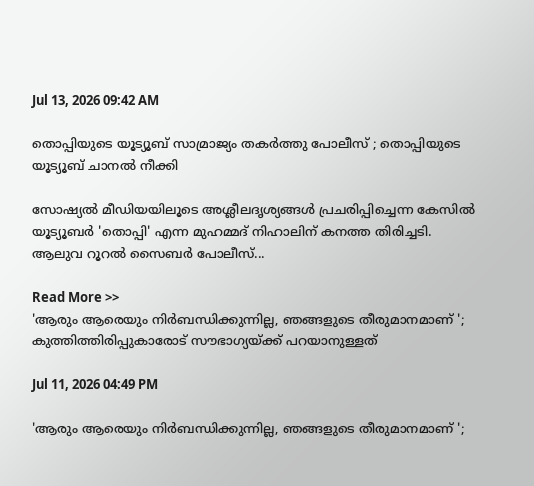Jul 13, 2026 09:42 AM

തൊപ്പിയുടെ യൂട്യൂബ് സാമ്രാജ്യം തകർത്തു പോലീസ് ; തൊപ്പിയുടെ യൂട്യൂബ് ചാനല്‍ നീക്കി

സോഷ്യൽ മീഡിയയിലൂടെ അശ്ലീലദൃശ്യങ്ങൾ പ്രചരിപ്പിച്ചെന്ന കേസിൽ യൂട്യൂബർ 'തൊപ്പി' എന്ന മുഹമ്മദ് നിഹാലിന് കനത്ത തിരിച്ചടി. ആലുവ റൂറൽ സൈബർ പോലീസ്...

Read More >>
'ആരും ആരെയും നിർബന്ധിക്കുന്നില്ല, ഞങ്ങളുടെ തീരുമാനമാണ് '; കുത്തിത്തിരിപ്പുകാരോട് സൗഭാഗ്യയ്ക്ക് പറയാനുള്ളത്

Jul 11, 2026 04:49 PM

'ആരും ആരെയും നിർബന്ധിക്കുന്നില്ല, ഞങ്ങളുടെ തീരുമാനമാണ് ';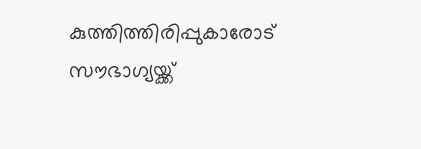കുത്തിത്തിരിപ്പുകാരോട് സൗഭാഗ്യയ്ക്ക്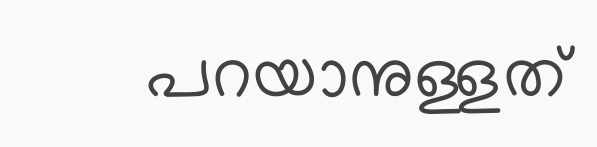പറയാനുള്ളത്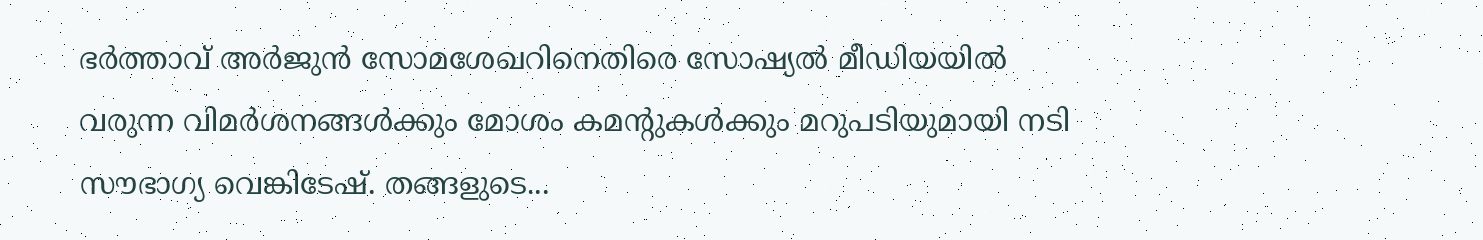ഭർത്താവ് അർജുൻ സോമശേഖറിനെതിരെ സോഷ്യൽ മീഡിയയിൽ വരുന്ന വിമർശനങ്ങൾക്കും മോശം കമന്റുകൾക്കും മറുപടിയുമായി നടി സൗഭാഗ്യ വെങ്കിടേഷ്. തങ്ങളുടെ...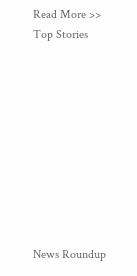Read More >>
Top Stories










News Roundup